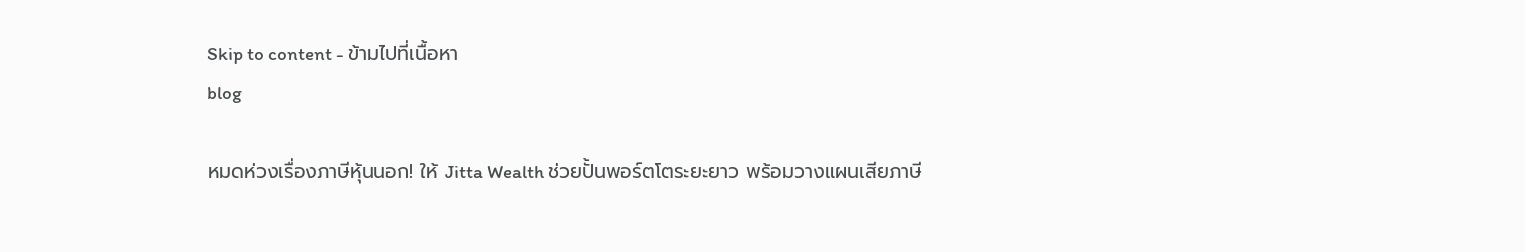Skip to content - ข้ามไปที่เนื้อหา
blog

หมดห่วงเรื่องภาษีหุ้นนอก! ให้ Jitta Wealth ช่วยปั้นพอร์ตโตระยะยาว พร้อมวางแผนเสียภาษี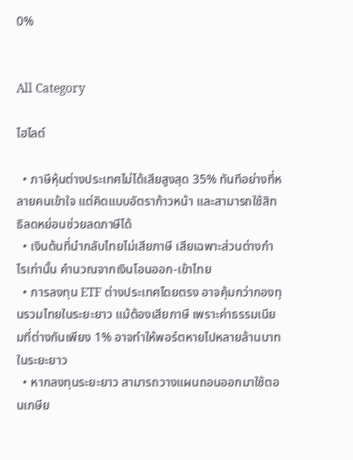0%


All Category

ไฮไลต์

  • ภาษีหุ้นต่างประเทศไม่ได้เสียสูงสุด 35% ทันทีอย่างที่หลายคนเข้าใจ แต่คิดแบบอัตราก้าวหน้า และสามารถใช้สิทธิลดหย่อนช่วยลดภาษีได้
  • เงินต้นที่นำกลับไทยไม่เสียภาษี เสียเฉพาะส่วนต่างกำไรเท่านั้น คำนวณจากเงินโอนออก-เข้าไทย
  • การลงทุน ETF ต่างประเทศโดยตรง อาจคุ้มกว่ากองทุนรวมไทยในระยะยาว แม้ต้องเสียภาษี เพราะค่าธรรมเนียมที่ต่างกันเพียง 1% อาจทำให้พอร์ตหายไปหลายล้านบาทในระยะยาว
  • หากลงทุนระยะยาว สามารถวางแผนถอนออกมาใช้ตอนเกษีย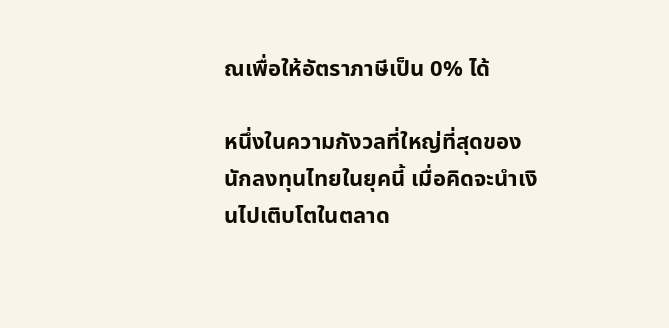ณเพื่อให้อัตราภาษีเป็น 0% ได้

หนึ่งในความกังวลที่ใหญ่ที่สุดของนักลงทุนไทยในยุคนี้ เมื่อคิดจะนำเงินไปเติบโตในตลาด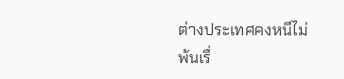ต่างประเทศคงหนีไม่พ้นเรื่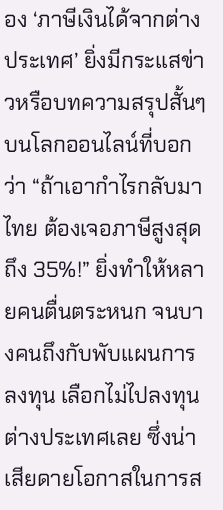อง ‘ภาษีเงินได้จากต่างประเทศ’ ยิ่งมีกระแสข่าวหรือบทความสรุปสั้นๆ บนโลกออนไลน์ที่บอกว่า “ถ้าเอากำไรกลับมาไทย ต้องเจอภาษีสูงสุดถึง 35%!” ยิ่งทำให้หลายคนตื่นตระหนก จนบางคนถึงกับพับแผนการลงทุน เลือกไม่ไปลงทุนต่างประเทศเลย ซึ่งน่าเสียดายโอกาสในการส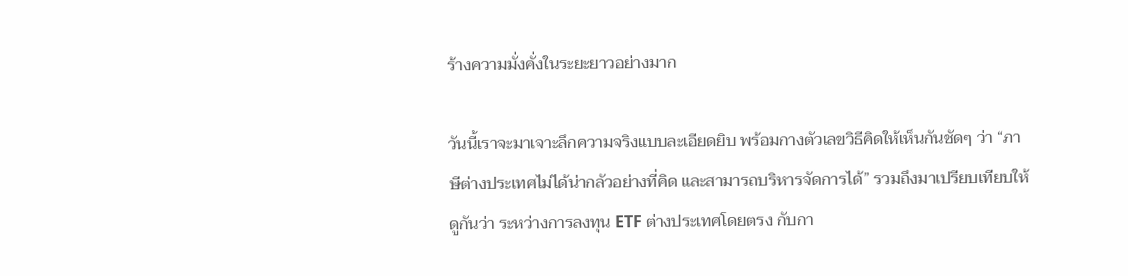ร้างความมั่งคั่งในระยะยาวอย่างมาก

วันนี้เราจะมาเจาะลึกความจริงแบบละเอียดยิบ พร้อมกางตัวเลขวิธีคิดให้เห็นกันชัดๆ ว่า “ภาษีต่างประเทศไม่ได้น่ากลัวอย่างที่คิด และสามารถบริหารจัดการได้” รวมถึงมาเปรียบเทียบให้ดูกันว่า ระหว่างการลงทุน ETF ต่างประเทศโดยตรง กับกา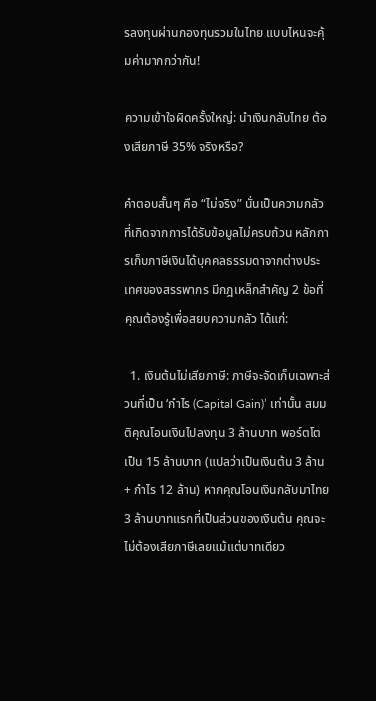รลงทุนผ่านกองทุนรวมในไทย แบบไหนจะคุ้มค่ามากกว่ากัน!

ความเข้าใจผิดครั้งใหญ่: นำเงินกลับไทย ต้องเสียภาษี 35% จริงหรือ?

คำตอบสั้นๆ คือ “ไม่จริง” นั่นเป็นความกลัวที่เกิดจากการได้รับข้อมูลไม่ครบถ้วน หลักการเก็บภาษีเงินได้บุคคลธรรมดาจากต่างประเทศของสรรพากร มีกฎเหล็กสำคัญ 2 ข้อที่คุณต้องรู้เพื่อสยบความกลัว ได้แก่:

  1. เงินต้นไม่เสียภาษี: ภาษีจะจัดเก็บเฉพาะส่วนที่เป็น ‘กำไร (Capital Gain)’ เท่านั้น สมมติคุณโอนเงินไปลงทุน 3 ล้านบาท พอร์ตโตเป็น 15 ล้านบาท (แปลว่าเป็นเงินต้น 3 ล้าน + กำไร 12 ล้าน) หากคุณโอนเงินกลับมาไทย 3 ล้านบาทแรกที่เป็นส่วนของเงินต้น คุณจะไม่ต้องเสียภาษีเลยแม้แต่บาทเดียว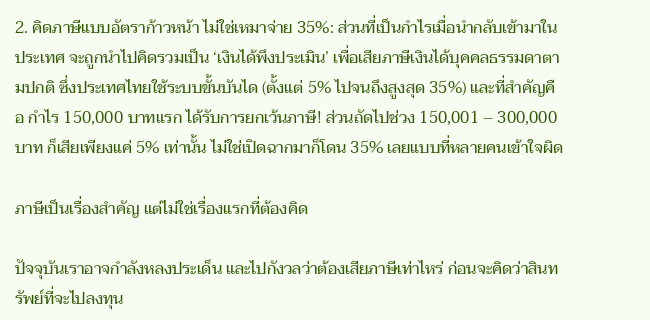2. คิดภาษีแบบอัตราก้าวหน้า ไม่ใช่เหมาจ่าย 35%: ส่วนที่เป็นกำไรเมื่อนำกลับเข้ามาในประเทศ จะถูกนำไปคิดรวมเป็น ‘เงินได้พึงประเมิน’ เพื่อเสียภาษีเงินได้บุคคลธรรมดาตามปกติ ซึ่งประเทศไทยใช้ระบบขั้นบันได (ตั้งแต่ 5% ไปจนถึงสูงสุด 35%) และที่สำคัญคือ กำไร 150,000 บาทแรก ได้รับการยกเว้นภาษี! ส่วนถัดไปช่วง 150,001 – 300,000 บาท ก็เสียเพียงแค่ 5% เท่านั้น ไม่ใช่เปิดฉากมาก็โดน 35% เลยแบบที่หลายคนเข้าใจผิด

ภาษีเป็นเรื่องสำคัญ แต่ไม่ใช่เรื่องแรกที่ต้องคิด

ปัจจุบันเราอาจกำลังหลงประเด็น และไปกังวลว่าต้องเสียภาษีเท่าไหร่ ก่อนจะคิดว่าสินทรัพย์ที่จะไปลงทุน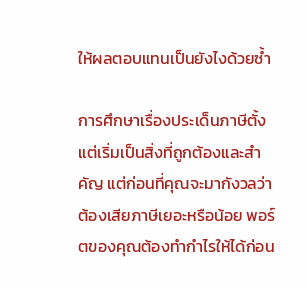ให้ผลตอบแทนเป็นยังไงด้วยซ้ำ

การศึกษาเรื่องประเด็นภาษีตั้งแต่เริ่มเป็นสิ่งที่ถูกต้องและสำคัญ แต่ก่อนที่คุณจะมากังวลว่าต้องเสียภาษีเยอะหรือน้อย พอร์ตของคุณต้องทำกำไรให้ได้ก่อน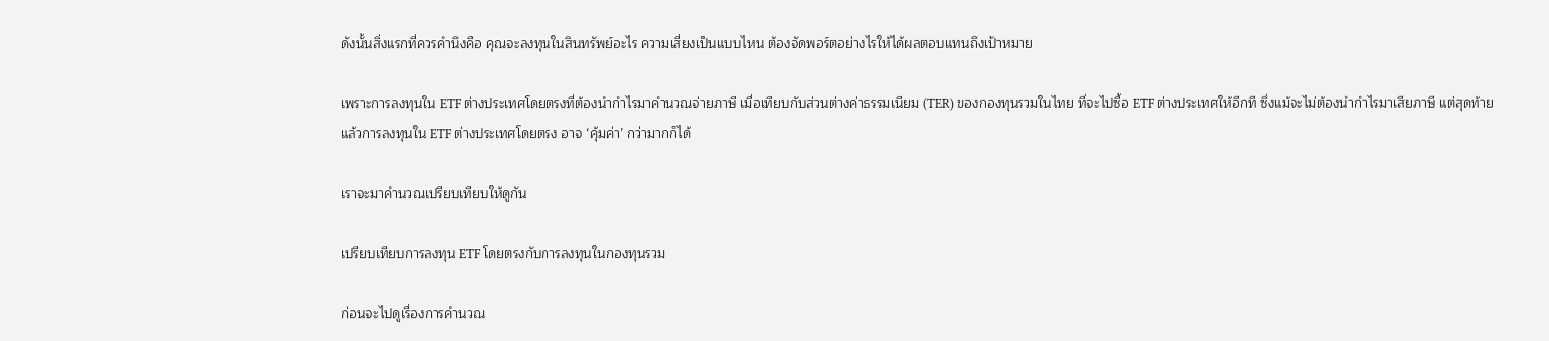ดังนั้นสิ่งแรกที่ควรคำนึงคือ คุณจะลงทุนในสินทรัพย์อะไร ความเสี่ยงเป็นแบบไหน ต้องจัดพอร์ตอย่างไรให้ได้ผลตอบแทนถึงเป้าหมาย

เพราะการลงทุนใน ETF ต่างประเทศโดยตรงที่ต้องนำกำไรมาคำนวณจ่ายภาษี เมื่อเทียบกับส่วนต่างค่าธรรมเนียม (TER) ของกองทุนรวมในไทย ที่จะไปซื้อ ETF ต่างประเทศให้อีกที ซึ่งแม้จะไม่ต้องนำกำไรมาเสียภาษี แต่สุดท้ายแล้วการลงทุนใน ETF ต่างประเทศโดยตรง อาจ ‘คุ้มค่า’ กว่ามากก็ได้

เราจะมาคำนวณเปรียบเทียบให้ดูกัน

เปรียบเทียบการลงทุน ETF โดยตรงกับการลงทุนในกองทุนรวม

ก่อนจะไปดูเรื่องการคำนวณ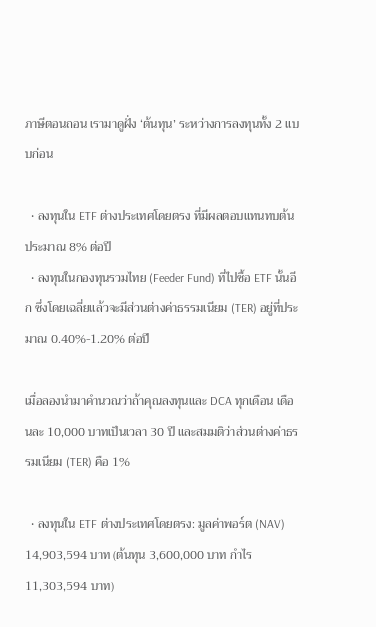ภาษีตอนถอน เรามาดูฝั่ง ‘ต้นทุน’ ระหว่างการลงทุนทั้ง 2 แบบก่อน

  • ลงทุนใน ETF ต่างประเทศโดยตรง ที่มีผลตอบแทนทบต้นประมาณ 8% ต่อปี
  • ลงทุนในกองทุนรวมไทย (Feeder Fund) ที่ไปซื้อ ETF นั้นอีก ซึ่งโดยเฉลี่ยแล้วจะมีส่วนต่างค่าธรรมเนียม (TER) อยู่ที่ประมาณ 0.40%-1.20% ต่อปี

เมื่อลองนำมาคำนวณว่าถ้าคุณลงทุนและ DCA ทุกเดือน เดือนละ 10,000 บาทเป็นเวลา 30 ปี และสมมติว่าส่วนต่างค่าธรรมเนียม (TER) คือ 1%

  • ลงทุนใน ETF ต่างประเทศโดยตรง: มูลค่าพอร์ต (NAV) 14,903,594 บาท (ต้นทุน 3,600,000 บาท กำไร 11,303,594 บาท)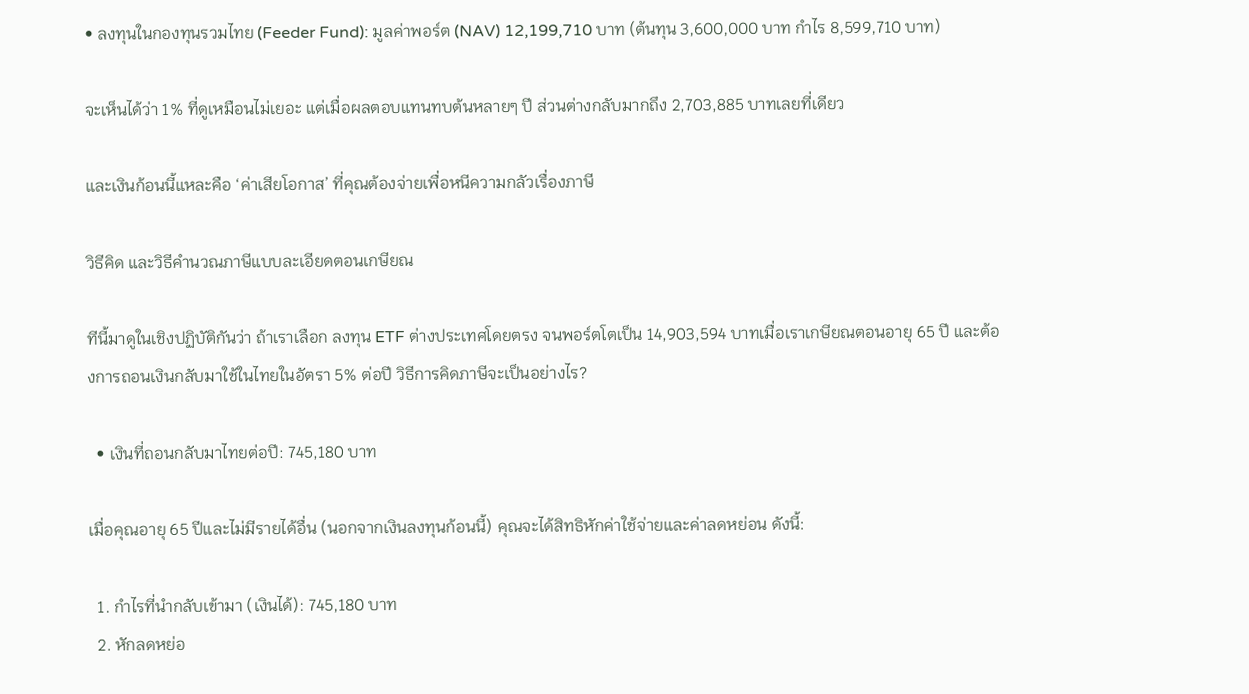• ลงทุนในกองทุนรวมไทย (Feeder Fund): มูลค่าพอร์ต (NAV) 12,199,710 บาท (ต้นทุน 3,600,000 บาท กำไร 8,599,710 บาท)

จะเห็นได้ว่า 1% ที่ดูเหมือนไม่เยอะ แต่เมื่อผลตอบแทนทบต้นหลายๆ ปี ส่วนต่างกลับมากถึง 2,703,885 บาทเลยที่เดียว

และเงินก้อนนี้แหละคือ ‘ค่าเสียโอกาส’ ที่คุณต้องจ่ายเพื่อหนีความกลัวเรื่องภาษี

วิธีคิด และวิธีคำนวณภาษีแบบละเอียดตอนเกษียณ

ทีนี้มาดูในเชิงปฏิบัติกันว่า ถ้าเราเลือก ลงทุน ETF ต่างประเทศโดยตรง จนพอร์ตโตเป็น 14,903,594 บาทเมื่อเราเกษียณตอนอายุ 65 ปี และต้องการถอนเงินกลับมาใช้ในไทยในอัตรา 5% ต่อปี วิธีการคิดภาษีจะเป็นอย่างไร?

  • เงินที่ถอนกลับมาไทยต่อปี: 745,180 บาท

เมื่อคุณอายุ 65 ปีและไม่มีรายได้อื่น (นอกจากเงินลงทุนก้อนนี้) คุณจะได้สิทธิหักค่าใช้จ่ายและค่าลดหย่อน ดังนี้:

  1. กำไรที่นำกลับเข้ามา (เงินได้): 745,180 บาท
  2. หักลดหย่อ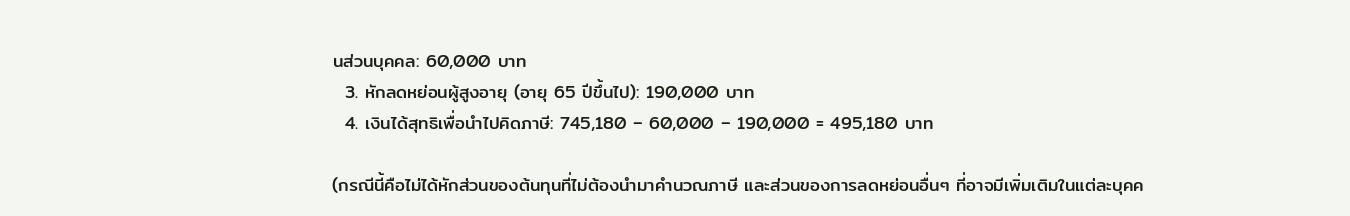นส่วนบุคคล: 60,000 บาท
  3. หักลดหย่อนผู้สูงอายุ (อายุ 65 ปีขึ้นไป): 190,000 บาท
  4. เงินได้สุทธิเพื่อนำไปคิดภาษี: 745,180 – 60,000 – 190,000 = 495,180 บาท

(กรณีนี้คือไม่ได้หักส่วนของต้นทุนที่ไม่ต้องนำมาคำนวณภาษี และส่วนของการลดหย่อนอื่นๆ ที่อาจมีเพิ่มเติมในแต่ละบุคค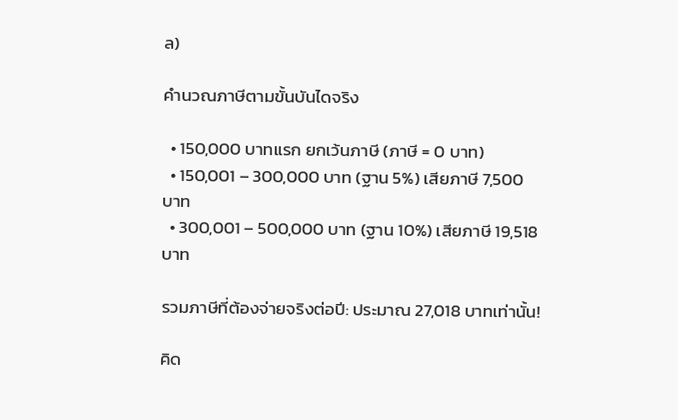ล)

คำนวณภาษีตามขั้นบันไดจริง

  • 150,000 บาทแรก ยกเว้นภาษี (ภาษี = 0 บาท)
  • 150,001 – 300,000 บาท (ฐาน 5%) เสียภาษี 7,500 บาท
  • 300,001 – 500,000 บาท (ฐาน 10%) เสียภาษี 19,518 บาท

รวมภาษีที่ต้องจ่ายจริงต่อปี: ประมาณ 27,018 บาทเท่านั้น!

คิด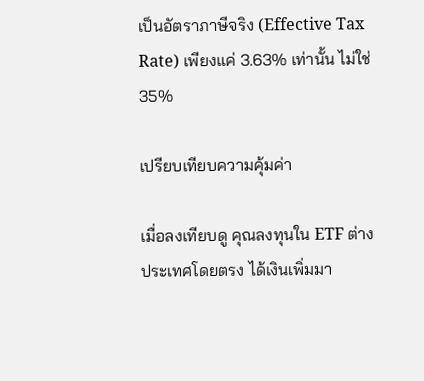เป็นอัตราภาษีจริง (Effective Tax Rate) เพียงแค่ 3.63% เท่านั้น ไม่ใช่ 35%

เปรียบเทียบความคุ้มค่า

เมื่อลงเทียบดู คุณลงทุนใน ETF ต่างประเทศโดยตรง ได้เงินเพิ่มมา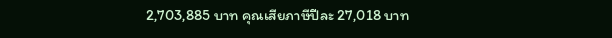2,703,885 บาท คุณเสียภาษีปีละ 27,018 บาท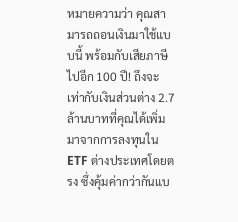หมายความว่า คุณสามารถถอนเงินมาใช้แบบนี้ พร้อมกับเสียภาษีไปอีก 100 ปี! ถึงจะเท่ากับเงินส่วนต่าง 2.7 ล้านบาทที่คุณได้เพิ่มมาจากการลงทุนใน ETF ต่างประเทศโดยตรง ซึ่งคุ้มค่ากว่ากันแบ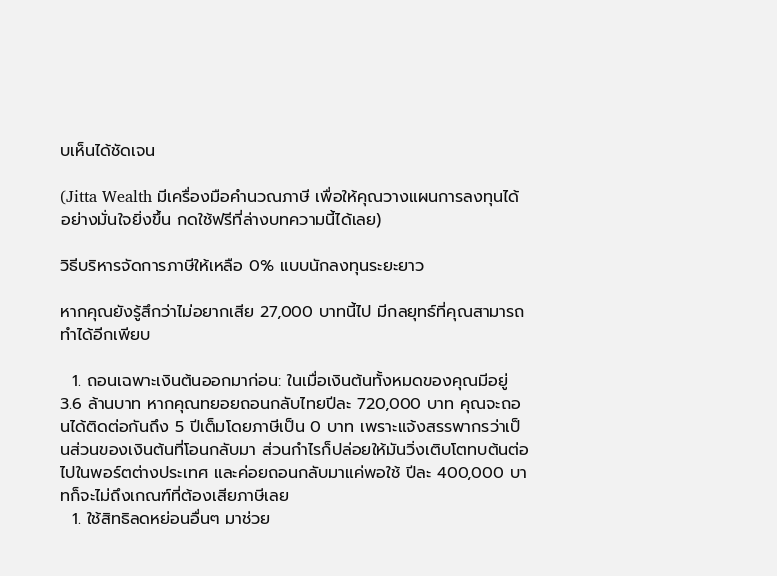บเห็นได้ชัดเจน

(Jitta Wealth มีเครื่องมือคำนวณภาษี เพื่อให้คุณวางแผนการลงทุนได้อย่างมั่นใจยิ่งขึ้น กดใช้ฟรีที่ล่างบทความนี้ได้เลย)

วิธีบริหารจัดการภาษีให้เหลือ 0% แบบนักลงทุนระยะยาว

หากคุณยังรู้สึกว่าไม่อยากเสีย 27,000 บาทนี้ไป มีกลยุทธ์ที่คุณสามารถทำได้อีกเพียบ

  1. ถอนเฉพาะเงินต้นออกมาก่อน: ในเมื่อเงินต้นทั้งหมดของคุณมีอยู่ 3.6 ล้านบาท หากคุณทยอยถอนกลับไทยปีละ 720,000 บาท คุณจะถอนได้ติดต่อกันถึง 5 ปีเต็มโดยภาษีเป็น 0 บาท เพราะแจ้งสรรพากรว่าเป็นส่วนของเงินต้นที่โอนกลับมา ส่วนกำไรก็ปล่อยให้มันวิ่งเติบโตทบต้นต่อไปในพอร์ตต่างประเทศ และค่อยถอนกลับมาแค่พอใช้ ปีละ 400,000 บาทก็จะไม่ถึงเกณฑ์ที่ต้องเสียภาษีเลย
  1. ใช้สิทธิลดหย่อนอื่นๆ มาช่วย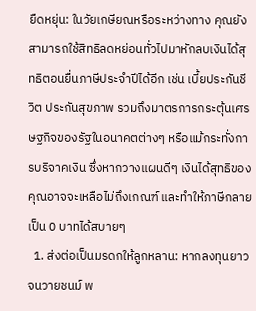ยืดหยุ่น: ในวัยเกษียณหรือระหว่างทาง คุณยังสามารถใช้สิทธิลดหย่อนทั่วไปมาหักลบเงินได้สุทธิตอนยื่นภาษีประจำปีได้อีก เช่น เบี้ยประกันชีวิต ประกันสุขภาพ รวมถึงมาตรการกระตุ้นเศรษฐกิจของรัฐในอนาคตต่างๆ หรือแม้กระทั่งการบริจาคเงิน ซึ่งหากวางแผนดีๆ เงินได้สุทธิของคุณอาจจะเหลือไม่ถึงเกณฑ์ และทำให้ภาษีกลายเป็น 0 บาทได้สบายๆ
  1. ส่งต่อเป็นมรดกให้ลูกหลาน: หากลงทุนยาวจนวายชนม์ พ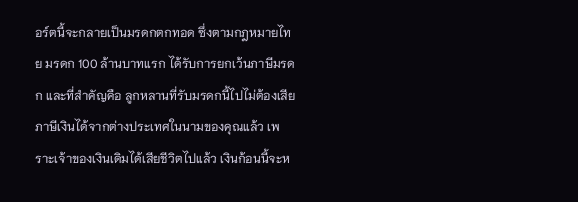อร์ตนี้จะกลายเป็นมรดกตกทอด ซึ่งตามกฎหมายไทย มรดก 100 ล้านบาทแรก ได้รับการยกเว้นภาษีมรดก และที่สำคัญคือ ลูกหลานที่รับมรดกนี้ไปไม่ต้องเสียภาษีเงินได้จากต่างประเทศในนามของคุณแล้ว เพราะเจ้าของเงินเดิมได้เสียชีวิตไปแล้ว เงินก้อนนี้จะห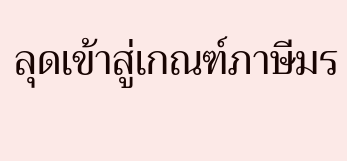ลุดเข้าสู่เกณฑ์ภาษีมร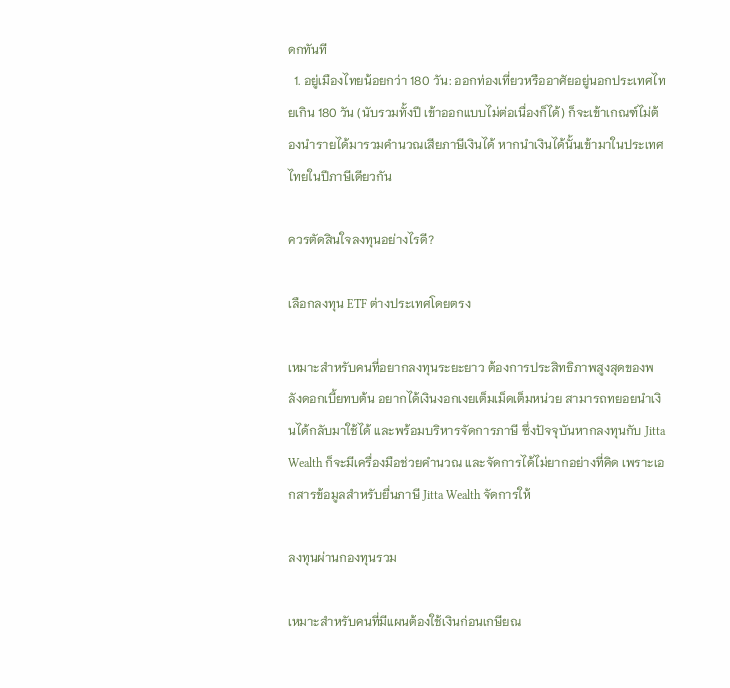ดกทันที
  1. อยู่เมืองไทยน้อยกว่า 180 วัน: ออกท่องเที่ยวหรืออาศัยอยู่นอกประเทศไทยเกิน 180 วัน (นับรวมทั้งปี เข้าออกแบบไม่ต่อเนื่องก็ได้) ก็จะเข้าเกณฑ์ไม่ต้องนำรายได้มารวมคำนวณเสียภาษีเงินได้ หากนำเงินได้นั้นเข้ามาในประเทศไทยในปีภาษีเดียวกัน

ควรตัดสินใจลงทุนอย่างไรดี?

เลือกลงทุน ETF ต่างประเทศโดยตรง

เหมาะสำหรับคนที่อยากลงทุนระยะยาว ต้องการประสิทธิภาพสูงสุดของพลังดอกเบี้ยทบต้น อยากได้เงินงอกเงยเต็มเม็ดเต็มหน่วย สามารถทยอยนำเงินได้กลับมาใช้ได้ และพร้อมบริหารจัดการภาษี ซึ่งปัจจุบันหากลงทุนกับ Jitta Wealth ก็จะมีเครื่องมือช่วยคำนวณ และจัดการได้ไม่ยากอย่างที่คิด เพราะเอกสารข้อมูลสำหรับยื่นภาษี Jitta Wealth จัดการให้

ลงทุนผ่านกองทุนรวม

เหมาะสำหรับคนที่มีแผนต้องใช้เงินก่อนเกษียณ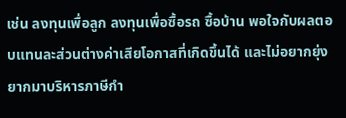เช่น ลงทุนเพื่อลูก ลงทุนเพื่อซื้อรถ ซื้อบ้าน พอใจกับผลตอบแทนละส่วนต่างค่าเสียโอกาสที่เกิดขึ้นได้ และไม่อยากยุ่งยากมาบริหารภาษีกำ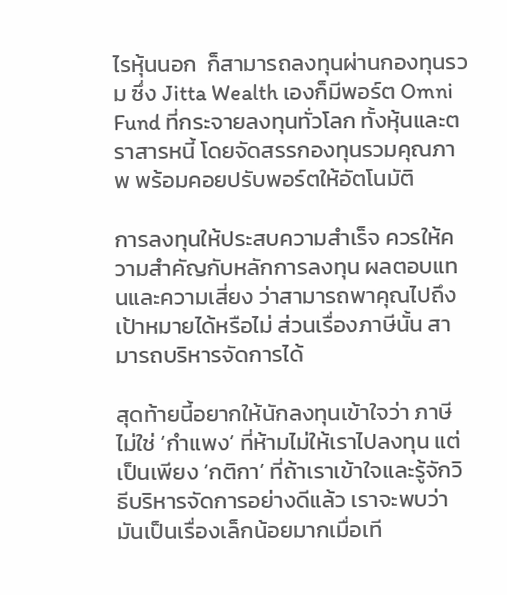ไรหุ้นนอก  ก็สามารถลงทุนผ่านกองทุนรวม ซึ่ง Jitta Wealth เองก็มีพอร์ต Omni Fund ที่กระจายลงทุนทั่วโลก ทั้งหุ้นและตราสารหนี้ โดยจัดสรรกองทุนรวมคุณภาพ พร้อมคอยปรับพอร์ตให้อัตโนมัติ

การลงทุนให้ประสบความสำเร็จ ควรให้ความสำคัญกับหลักการลงทุน ผลตอบแทนและความเสี่ยง ว่าสามารถพาคุณไปถึงเป้าหมายได้หรือไม่ ส่วนเรื่องภาษีนั้น สามารถบริหารจัดการได้

สุดท้ายนี้อยากให้นักลงทุนเข้าใจว่า ภาษีไม่ใช่ ‘กำแพง’ ที่ห้ามไม่ให้เราไปลงทุน แต่เป็นเพียง ‘กติกา’ ที่ถ้าเราเข้าใจและรู้จักวิธีบริหารจัดการอย่างดีแล้ว เราจะพบว่ามันเป็นเรื่องเล็กน้อยมากเมื่อเที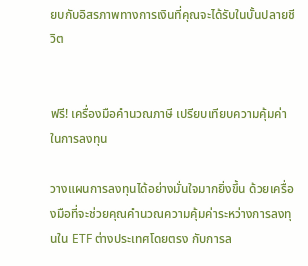ยบกับอิสรภาพทางการเงินที่คุณจะได้รับในบั้นปลายชีวิต


ฟรี! เครื่องมือคำนวณภาษี เปรียบเทียบความคุ้มค่าในการลงทุน

วางแผนการลงทุนได้อย่างมั่นใจมากยิ่งขึ้น ด้วยเครื่องมือที่จะช่วยคุณคำนวณความคุ้มค่าระหว่างการลงทุนใน ETF ต่างประเทศโดยตรง กับการล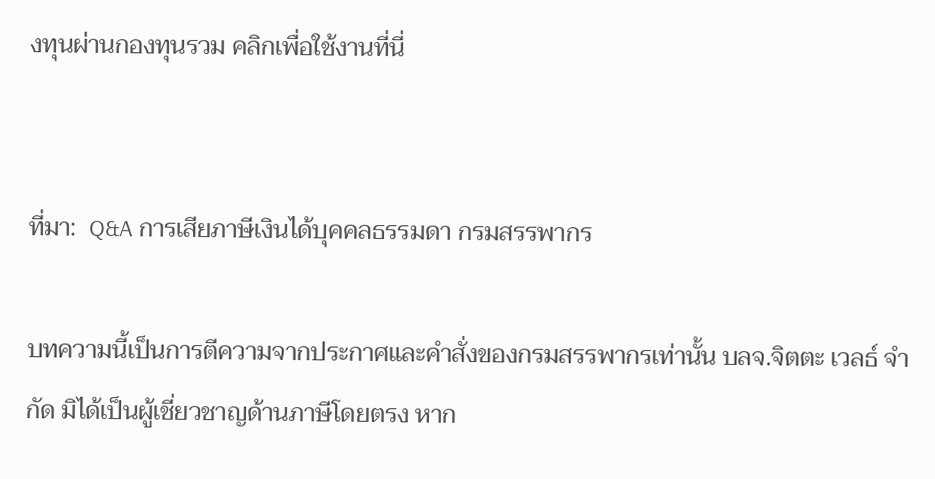งทุนผ่านกองทุนรวม คลิกเพื่อใช้งานที่นี่


ที่มา:  Q&A การเสียภาษีเงินได้บุคคลธรรมดา กรมสรรพากร

บทความนี้เป็นการตีความจากประกาศและคำสั่งของกรมสรรพากรเท่านั้น บลจ.จิตตะ เวลธ์ จำกัด มิได้เป็นผู้เชี่ยวชาญด้านภาษีโดยตรง หาก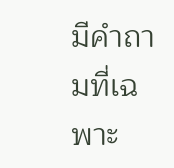มีคำถามที่เฉพาะ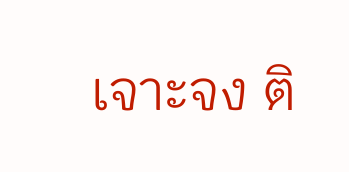เจาะจง ติ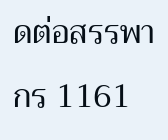ดต่อสรรพากร 1161